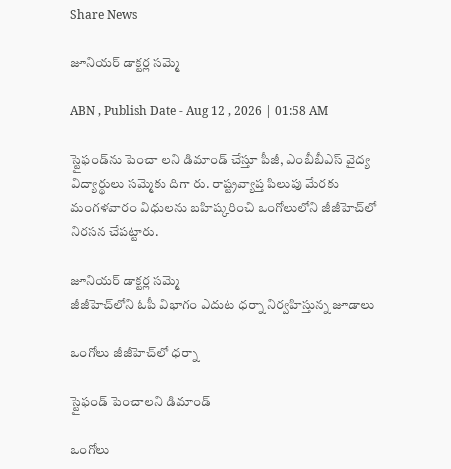Share News

జూనియర్‌ డాక్టర్ల సమ్మె

ABN , Publish Date - Aug 12 , 2026 | 01:58 AM

స్టైఫండ్‌ను పెంచా లని డిమాండ్‌ చేస్తూ పీజీ, ఎంబీబీఎస్‌ వైద్య విద్యార్థులు సమ్మెకు దిగా రు. రాష్ట్రవ్యాప్త పిలుపు మేరకు మంగళవారం విధులను బహిష్కరించి ఒంగోలులోని జీజీహెచ్‌లో నిరసన చేపట్టారు.

జూనియర్‌ డాక్టర్ల సమ్మె
జీజీహెచ్‌లోని ఓపీ విభాగం ఎదుట ధర్నా నిర్వహిస్తున్న జూడాలు

ఒంగోలు జీజీహెచ్‌లో ధర్నా

స్టైఫండ్‌ పెంచాలని డిమాండ్‌

ఒంగోలు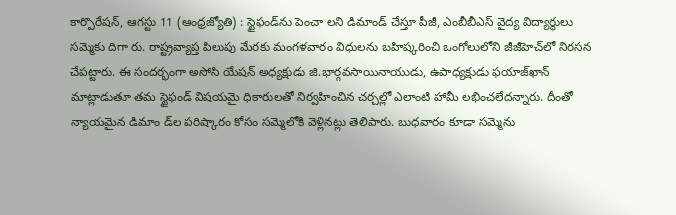కార్పొరేషన్‌, ఆగస్టు 11 (ఆంధ్రజ్యోతి) : స్టైఫండ్‌ను పెంచా లని డిమాండ్‌ చేస్తూ పీజీ, ఎంబీబీఎస్‌ వైద్య విద్యార్థులు సమ్మెకు దిగా రు. రాష్ట్రవ్యాప్త పిలుపు మేరకు మంగళవారం విధులను బహిష్కరించి ఒంగోలులోని జీజీహెచ్‌లో నిరసన చేపట్టారు. ఈ సందర్భంగా అసోసి యేషన్‌ అధ్యక్షుడు జి.భార్గవసాయినాయుడు, ఉపాధ్యక్షుడు ఫయాజ్‌ఖాన్‌ మాట్లాడుతూ తమ స్టైఫండ్‌ విషయమై ధికారులతో నిర్వహించిన చర్చల్లో ఎలాంటి హామీ లభించలేదన్నారు. దీంతో న్యాయమైన డిమాం డ్‌ల పరిష్కారం కోసం సమ్మెలోకి వెళ్లినట్లు తెలిపారు. బుధవారం కూడా సమ్మెను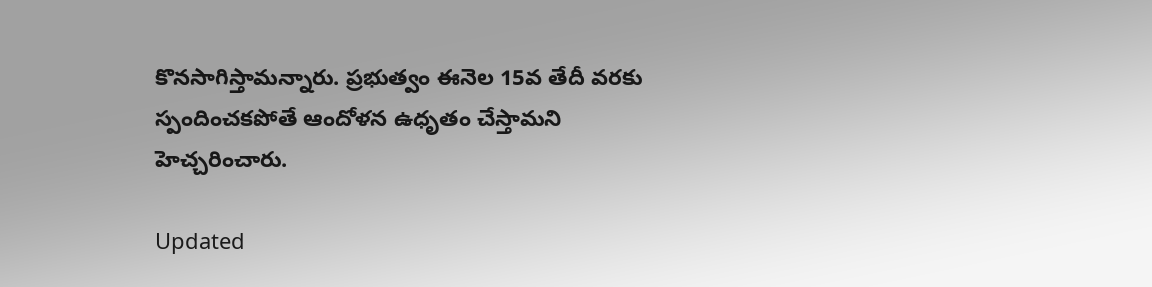కొనసాగిస్తామన్నారు. ప్రభుత్వం ఈనెల 15వ తేదీ వరకు స్పందించకపోతే ఆందోళన ఉధృతం చేస్తామని హెచ్చరించారు.

Updated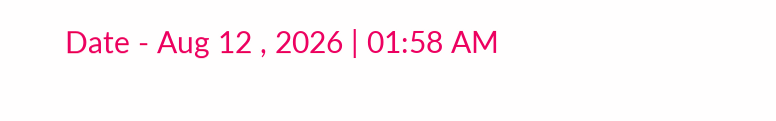Date - Aug 12 , 2026 | 01:58 AM